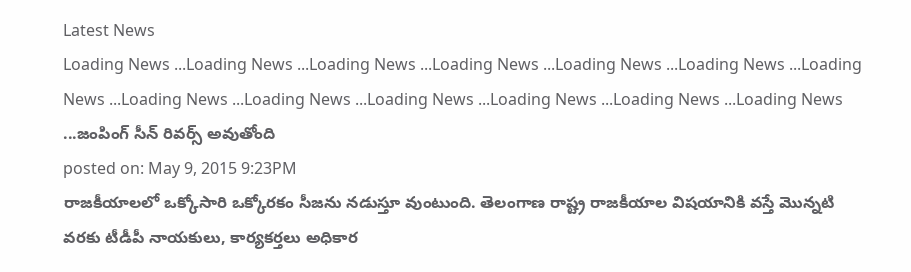Latest News
Loading News ...Loading News ...Loading News ...Loading News ...Loading News ...Loading News ...Loading News ...Loading News ...Loading News ...Loading News ...Loading News ...Loading News ...Loading News ...జంపింగ్ సీన్ రివర్స్ అవుతోంది
posted on: May 9, 2015 9:23PM
రాజకీయాలలో ఒక్కోసారి ఒక్కోరకం సీజను నడుస్తూ వుంటుంది. తెలంగాణ రాష్ట్ర రాజకీయాల విషయానికి వస్తే మొన్నటి వరకు టీడీపీ నాయకులు, కార్యకర్తలు అధికార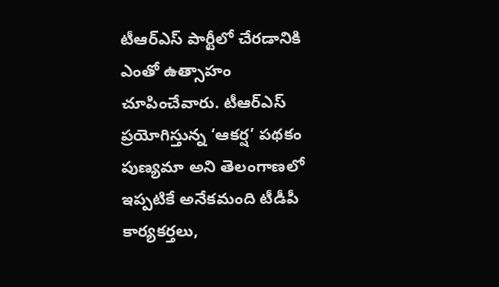టీఆర్ఎస్ పార్టీలో చేరడానికి ఎంతో ఉత్సాహం చూపించేవారు. టీఆర్ఎస్ ప్రయోగిస్తున్న ‘ఆకర్ష’ పథకం పుణ్యమా అని తెలంగాణలో ఇప్పటికే అనేకమంది టీడీపీ కార్యకర్తలు,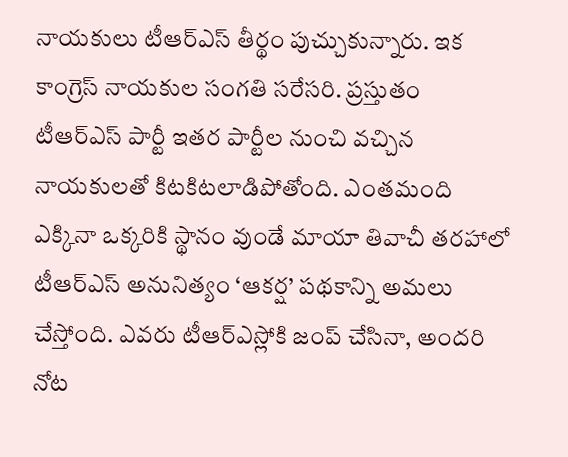నాయకులు టీఆర్ఎస్ తీర్థం పుచ్చుకున్నారు. ఇక కాంగ్రెస్ నాయకుల సంగతి సరేసరి. ప్రస్తుతం టీఆర్ఎస్ పార్టీ ఇతర పార్టీల నుంచి వచ్చిన నాయకులతో కిటకిటలాడిపోతోంది. ఎంతమంది ఎక్కినా ఒక్కరికి స్థానం వుండే మాయా తివాచీ తరహాలో టీఆర్ఎస్ అనునిత్యం ‘ఆకర్ష’ పథకాన్ని అమలు చేస్తోంది. ఎవరు టీఆర్ఎస్లోకి జంప్ చేసినా, అందరి నోట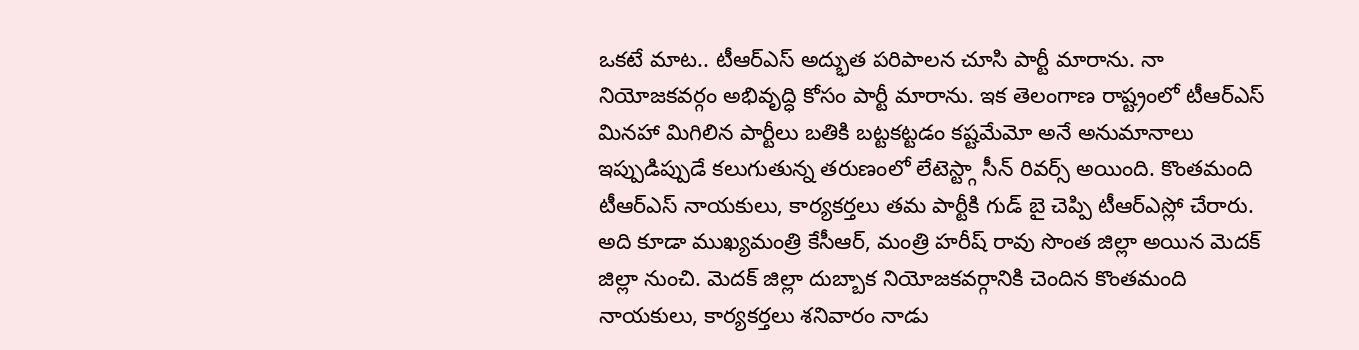ఒకటే మాట.. టీఆర్ఎస్ అద్భుత పరిపాలన చూసి పార్టీ మారాను. నా నియోజకవర్గం అభివృద్ధి కోసం పార్టీ మారాను. ఇక తెలంగాణ రాష్ట్రంలో టీఆర్ఎస్ మినహా మిగిలిన పార్టీలు బతికి బట్టకట్టడం కష్టమేమో అనే అనుమానాలు ఇప్పుడిప్పుడే కలుగుతున్న తరుణంలో లేటెస్ట్గా సీన్ రివర్స్ అయింది. కొంతమంది టీఆర్ఎస్ నాయకులు, కార్యకర్తలు తమ పార్టీకి గుడ్ బై చెప్పి టీఆర్ఎస్లో చేరారు. అది కూడా ముఖ్యమంత్రి కేసీఆర్, మంత్రి హరీష్ రావు సొంత జిల్లా అయిన మెదక్ జిల్లా నుంచి. మెదక్ జిల్లా దుబ్బాక నియోజకవర్గానికి చెందిన కొంతమంది నాయకులు, కార్యకర్తలు శనివారం నాడు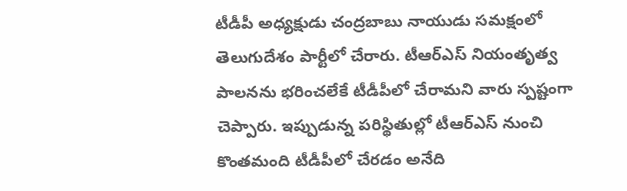టీడీపీ అధ్యక్షుడు చంద్రబాబు నాయుడు సమక్షంలో తెలుగుదేశం పార్టీలో చేరారు. టీఆర్ఎస్ నియంతృత్వ పాలనను భరించలేకే టీడీపీలో చేరామని వారు స్పష్టంగా చెప్పారు. ఇప్పుడున్న పరిస్థితుల్లో టీఆర్ఎస్ నుంచి కొంతమంది టీడీపీలో చేరడం అనేది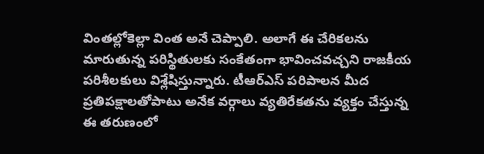వింతల్లోకెల్లా వింత అనే చెప్పాలి. అలాగే ఈ చేరికలను మారుతున్న పరిస్థితులకు సంకేతంగా భావించవచ్చని రాజకీయ పరిశీలకులు విశ్లేషిస్తున్నారు. టీఆర్ఎస్ పరిపాలన మీద ప్రతిపక్షాలతోపాటు అనేక వర్గాలు వ్యతిరేకతను వ్యక్తం చేస్తున్న ఈ తరుణంలో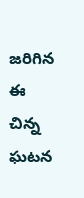జరిగిన ఈ చిన్న ఘటన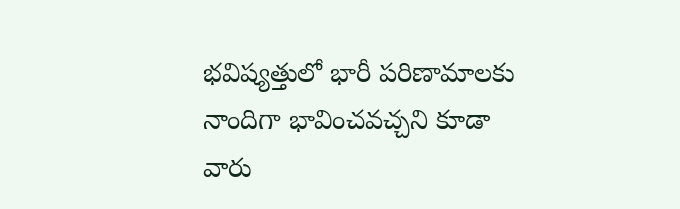భవిష్యత్తులో భారీ పరిణామాలకు నాందిగా భావించవచ్చని కూడా వారు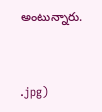అంటున్నారు.


.jpg)